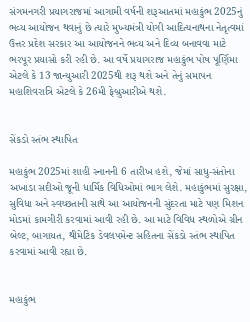સંગમનગરી પ્રયાગરાજમાં આગામી વર્ષની શરૂઆતમાં મહાકુંભ 2025નું ભવ્ય આયોજન થવાનું છે ત્યારે મુખ્યમંત્રી યોગી આદિત્યનાથના નેતૃત્વમાં ઉત્તર પ્રદેશ સરકાર આ આયોજનને ભવ્ય અને દિવ્ય બનાવવા માટે ભરપૂર પ્રયાસો કરી રહી છે. આ વર્ષે પ્રયાગરાજ મહાકુંભ પોષ પૂર્ણિમા એટલે કે 13 જાન્યુઆરી 2025થી શરૂ થશે અને તેનું સમાપન મહાશિવરાત્રિ એટલે કે 26મી ફેબ્રુઆરીએ થશે.


સેંકડો સ્તંભ સ્થાપિત

મહાકુંભ 2025માં શાહી સ્નાનની 6 તારીખ હશે, જેમાં સાધુ-સંતોના અખાડા સદીઓ જૂની ધાર્મિક વિધિઓમાં ભાગ લેશે. મહાકુંભમાં સુરક્ષા, સુવિધા અને સ્વચ્છતાની સાથે આ આયોજનની સુંદરતા માટે પણ મિશન મોડમાં કામગીરી કરવામાં આવી રહી છે. આ માટે વિવિધ સ્થળોએ ગ્રીન બેલ્ટ, બાગાયત, થીમેટિક ડેવલપમેન્ટ સહિતના સેંકડો સ્તંભ સ્થાપિત કરવામાં આવી રહ્યા છે.


મહાકુંભ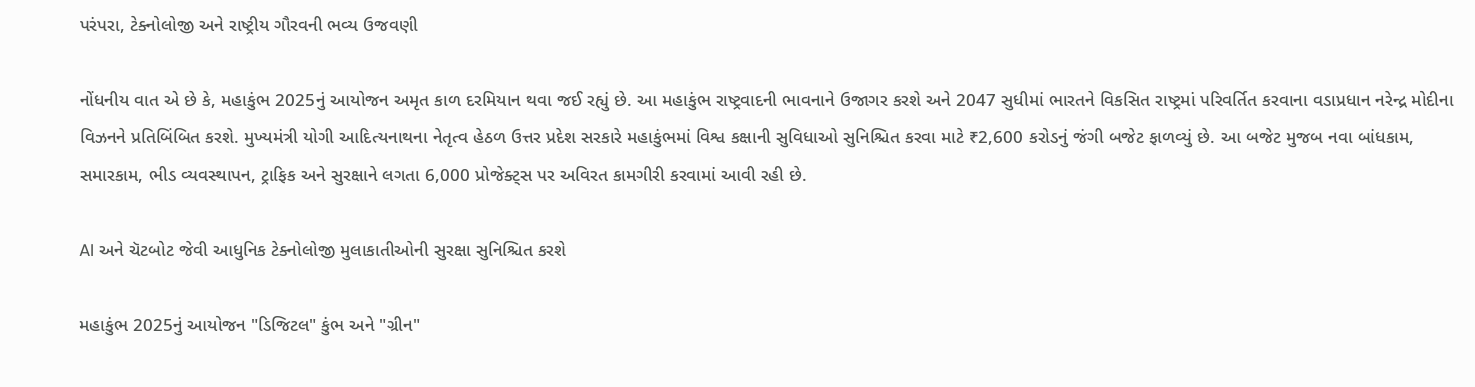પરંપરા, ટેક્નોલોજી અને રાષ્ટ્રીય ગૌરવની ભવ્ય ઉજવણી

નોંધનીય વાત એ છે કે, મહાકુંભ 2025નું આયોજન અમૃત કાળ દરમિયાન થવા જઈ રહ્યું છે. આ મહાકુંભ રાષ્ટ્રવાદની ભાવનાને ઉજાગર કરશે અને 2047 સુધીમાં ભારતને વિકસિત રાષ્ટ્રમાં પરિવર્તિત કરવાના વડાપ્રધાન નરેન્દ્ર મોદીના વિઝનને પ્રતિબિંબિત કરશે. મુખ્યમંત્રી યોગી આદિત્યનાથના નેતૃત્વ હેઠળ ઉત્તર પ્રદેશ સરકારે મહાકુંભમાં વિશ્વ કક્ષાની સુવિધાઓ સુનિશ્ચિત કરવા માટે ₹2,600 કરોડનું જંગી બજેટ ફાળવ્યું છે. આ બજેટ મુજબ નવા બાંધકામ, સમારકામ, ભીડ વ્યવસ્થાપન, ટ્રાફિક અને સુરક્ષાને લગતા 6,000 પ્રોજેક્ટ્સ પર અવિરત કામગીરી કરવામાં આવી રહી છે.

AI અને ચૅટબોટ જેવી આધુનિક ટેક્નોલોજી મુલાકાતીઓની સુરક્ષા સુનિશ્ચિત કરશે

મહાકુંભ 2025નું આયોજન "ડિજિટલ" કુંભ અને "ગ્રીન"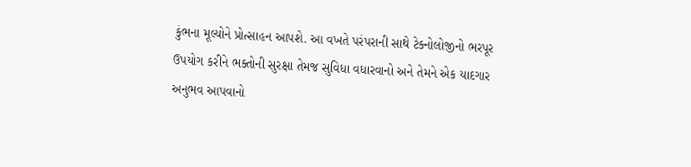કુંભના મૂલ્યોને પ્રોત્સાહન આપશે. આ વખતે પરંપરાની સાથે ટેક્નોલોજીનો ભરપૂર ઉપયોગ કરીને ભક્તોની સુરક્ષા તેમજ સુવિધા વધારવાનો અને તેમને એક યાદગાર અનુભવ આપવાનો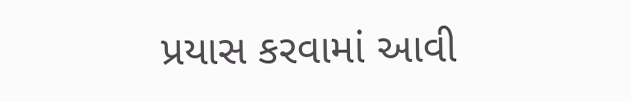પ્રયાસ કરવામાં આવી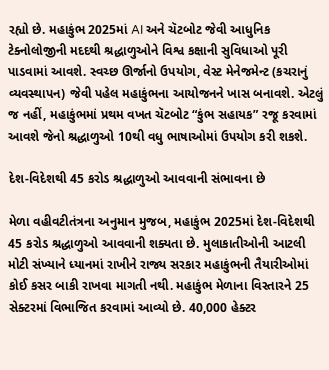રહ્યો છે. મહાકુંભ 2025માં AI અને ચૅટબોટ જેવી આધુનિક ટેક્નોલોજીની મદદથી શ્રદ્ધાળુઓને વિશ્વ કક્ષાની સુવિધાઓ પૂરી પાડવામાં આવશે. સ્વચ્છ ઊર્જાનો ઉપયોગ, વેસ્ટ મેનેજમેન્ટ (કચરાનું વ્યવસ્થાપન) જેવી પહેલ મહાકુંભના આયોજનને ખાસ બનાવશે. એટલું જ નહીં, મહાકુંભમાં પ્રથમ વખત ચૅટબોટ “કુંભ સહાયક” રજૂ કરવામાં આવશે જેનો શ્રદ્ધાળુઓ 10થી વધુ ભાષાઓમાં ઉપયોગ કરી શકશે.

દેશ-વિદેશથી 45 કરોડ શ્રદ્ધાળુઓ આવવાની સંભાવના છે

મેળા વહીવટીતંત્રના અનુમાન મુજબ, મહાકુંભ 2025માં દેશ-વિદેશથી 45 કરોડ શ્રદ્ધાળુઓ આવવાની શક્યતા છે. મુલાકાતીઓની આટલી મોટી સંખ્યાને ધ્યાનમાં રાખીને રાજ્ય સરકાર મહાકુંભની તૈયારીઓમાં કોઈ કસર બાકી રાખવા માગતી નથી. મહાકુંભ મેળાના વિસ્તારને 25 સેક્ટરમાં વિભાજિત કરવામાં આવ્યો છે. 40,000 હેક્ટર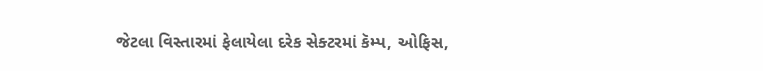જેટલા વિસ્તારમાં ફેલાયેલા દરેક સેક્ટરમાં કૅમ્પ, ઓફિસ,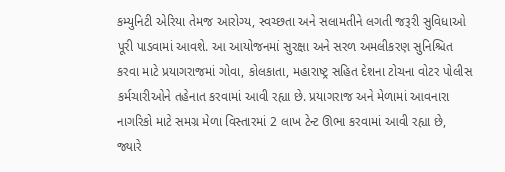કમ્યુનિટી એરિયા તેમજ આરોગ્ય, સ્વચ્છતા અને સલામતીને લગતી જરૂરી સુવિધાઓ પૂરી પાડવામાં આવશે. આ આયોજનમાં સુરક્ષા અને સરળ અમલીકરણ સુનિશ્ચિત કરવા માટે પ્રયાગરાજમાં ગોવા, કોલકાતા, મહારાષ્ટ્ર સહિત દેશના ટોચના વોટર પોલીસ કર્મચારીઓને તહેનાત કરવામાં આવી રહ્યા છે. પ્રયાગરાજ અને મેળામાં આવનારા નાગરિકો માટે સમગ્ર મેળા વિસ્તારમાં 2 લાખ ટેન્ટ ઊભા કરવામાં આવી રહ્યા છે, જ્યારે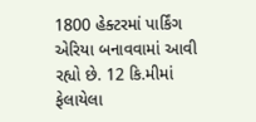1800 હેક્ટરમાં પાર્કિંગ એરિયા બનાવવામાં આવી રહ્યો છે. 12 કિ.મીમાં ફેલાયેલા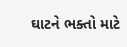ઘાટને ભક્તો માટે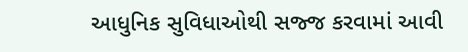આધુનિક સુવિધાઓથી સજ્જ કરવામાં આવી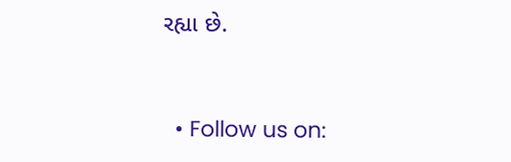રહ્યા છે.


  • Follow us on: